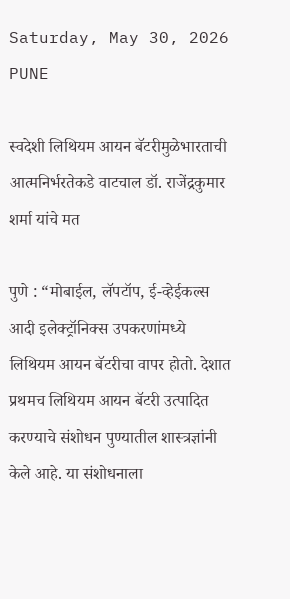Saturday, May 30, 2026
PUNE

स्वदेशी लिथियम आयन बॅटरीमुळेभारताची आत्मनिर्भरतेकडे वाटचाल डॉ. राजेंद्रकुमार शर्मा यांचे मत

पुणे : “मोबाईल, लॅपटॉप, ई-व्हेईकल्स आदी इलेक्ट्रॉनिक्स उपकरणांमध्ये लिथियम आयन बॅटरीचा वापर होतो. देशात प्रथमच लिथियम आयन बॅटरी उत्पादित करण्याचे संशोधन पुण्यातील शास्त्रज्ञांनी केले आहे. या संशोधनाला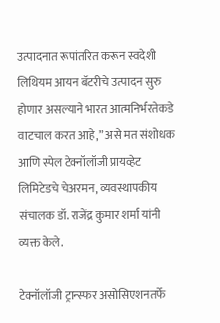उत्पादनात रूपांतरित करून स्वदेशी लिथियम आयन बॅटरीचे उत्पादन सुरु होणार असल्याने भारत आत्मनिर्भरतेकडे वाटचाल करत आहे,” असे मत संशोधक आणि स्पेल टेक्नॉलॉजी प्रायव्हेट लिमिटेडचे चेअरमन, व्यवस्थापकीय संचालक डॉ. राजेंद्र कुमार शर्मा यांनी व्यक्त केले.

टेक्नॉलॉजी ट्रान्स्फर असोसिएशनतर्फे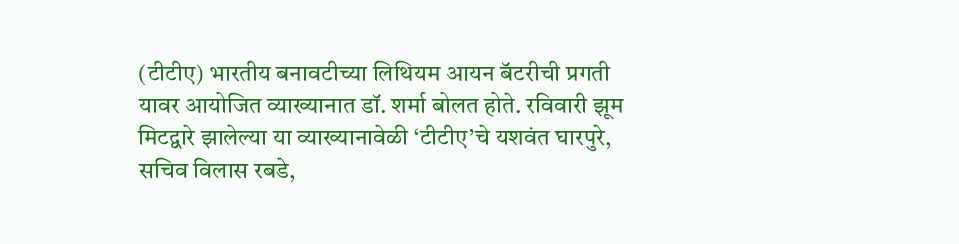(टीटीए) भारतीय बनावटीच्या लिथियम आयन बॅटरीची प्रगती यावर आयोजित व्याख्यानात डॉ. शर्मा बोलत होते. रविवारी झूम मिटद्वारे झालेल्या या व्याख्यानावेळी ‘टीटीए’चे यशवंत घारपुरे, सचिव विलास रबडे,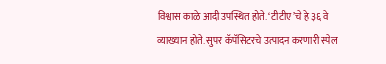विश्वास काळे आदी उपस्थित होते. ‘टीटीए’चे हे ३६ वे व्याख्यान होते. सुपर कॅपॅसिटरचे उत्पादन करणारी स्पेल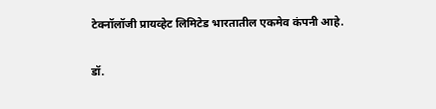टेक्नॉलॉजी प्रायव्हेट लिमिटेड भारतातील एकमेव कंपनी आहे.

डॉ.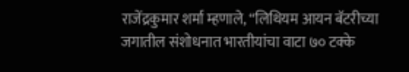राजेंद्रकुमार शर्मा म्हणाले, “लिथियम आयन बॅटरीच्या जगातील संशोधनात भारतीयांचा वाटा ७० टक्के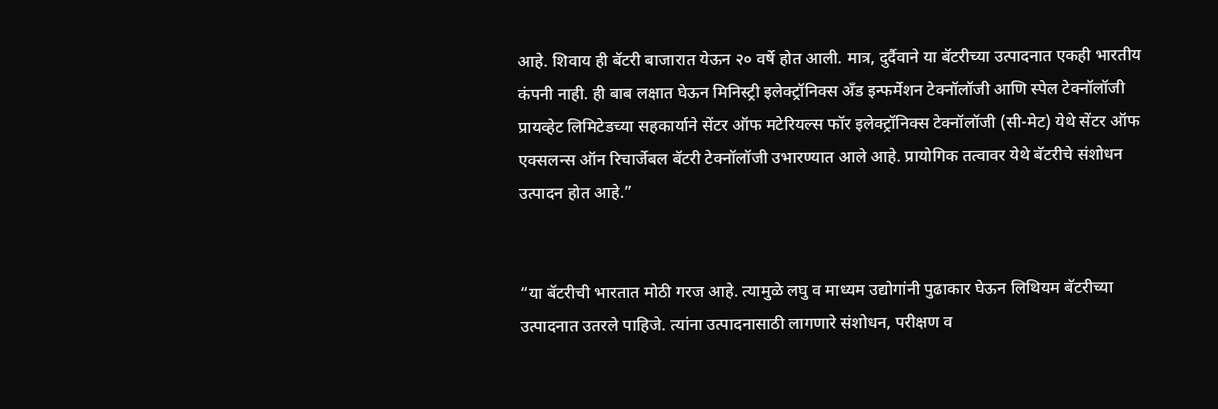आहे. शिवाय ही बॅटरी बाजारात येऊन २० वर्षे होत आली. मात्र, दुर्दैवाने या बॅटरीच्या उत्पादनात एकही भारतीय कंपनी नाही. ही बाब लक्षात घेऊन मिनिस्ट्री इलेक्ट्रॉनिक्स अँड इन्फर्मेशन टेक्नॉलॉजी आणि स्पेल टेक्नॉलॉजी प्रायव्हेट लिमिटेडच्या सहकार्याने सेंटर ऑफ मटेरियल्स फॉर इलेक्ट्रॉनिक्स टेक्नॉलॉजी (सी-मेट) येथे सेंटर ऑफ एक्सलन्स ऑन रिचार्जेबल बॅटरी टेक्नॉलॉजी उभारण्यात आले आहे. प्रायोगिक तत्वावर येथे बॅटरीचे संशोधन उत्पादन होत आहे.”


“या बॅटरीची भारतात मोठी गरज आहे. त्यामुळे लघु व माध्यम उद्योगांनी पुढाकार घेऊन लिथियम बॅटरीच्या उत्पादनात उतरले पाहिजे. त्यांना उत्पादनासाठी लागणारे संशोधन, परीक्षण व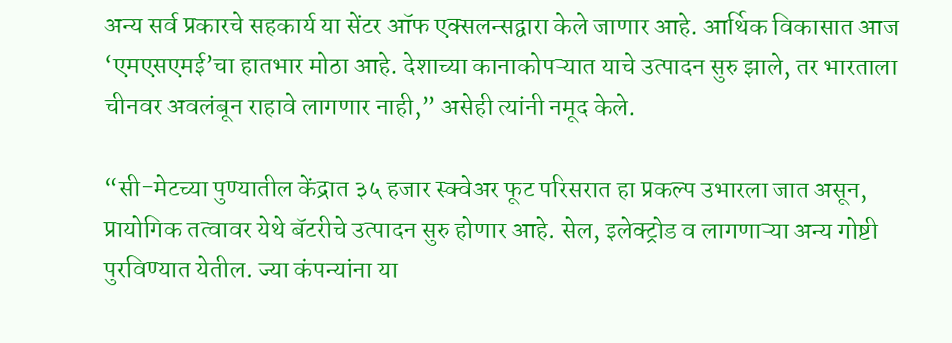अन्य सर्व प्रकारचे सहकार्य या सेंटर ऑफ एक्सलन्सद्वारा केले जाणार आहे. आर्थिक विकासात आज ‘एमएसएमई’चा हातभार मोठा आहे. देशाच्या कानाकोपऱ्यात याचे उत्पादन सुरु झाले, तर भारताला चीनवर अवलंबून राहावे लागणार नाही,” असेही त्यांनी नमूद केले.

“सी-मेटच्या पुण्यातील केंद्रात ३५ हजार स्क्वेअर फूट परिसरात हा प्रकल्प उभारला जात असून, प्रायोगिक तत्वावर येथे बॅटरीचे उत्पादन सुरु होणार आहे. सेल, इलेक्ट्रोड व लागणाऱ्या अन्य गोष्टी पुरविण्यात येतील. ज्या कंपन्यांना या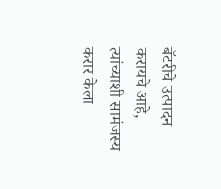बॅटरीचे उत्पादन करायचे आहे, त्यांच्याशी सामंजस्य करार केला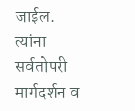जाईल. त्यांना सर्वतोपरी मार्गदर्शन व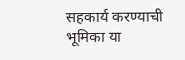सहकार्य करण्याची भूमिका या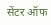सेंटर ऑफ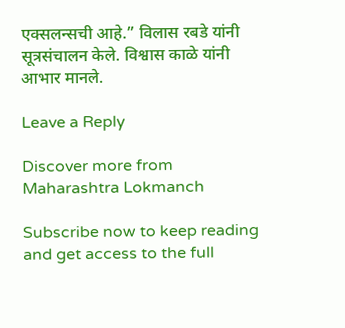एक्सलन्सची आहे.” विलास रबडे यांनी सूत्रसंचालन केले. विश्वास काळे यांनी आभार मानले.

Leave a Reply

Discover more from Maharashtra Lokmanch

Subscribe now to keep reading and get access to the full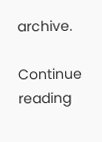archive.

Continue reading